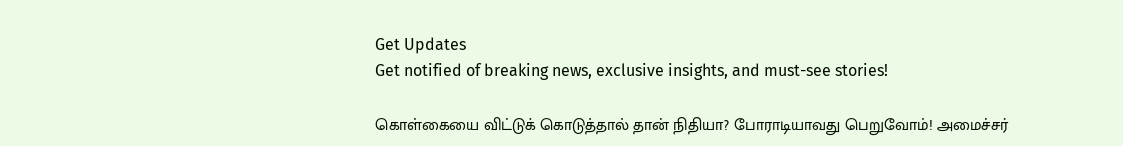Get Updates
Get notified of breaking news, exclusive insights, and must-see stories!

கொள்கையை விட்டுக் கொடுத்தால் தான் நிதியா? போராடியாவது பெறுவோம்! அமைச்சர்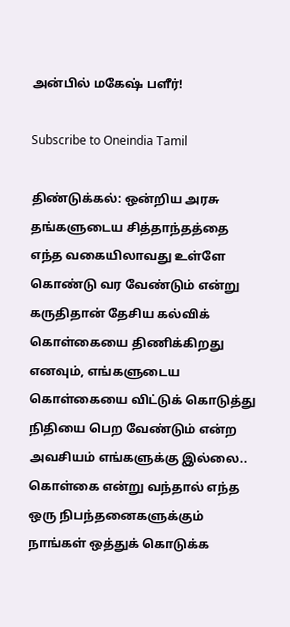அன்பில் மகேஷ் பளீர்!

Subscribe to Oneindia Tamil

திண்டுக்கல்: ஒன்றிய அரசு தங்களுடைய சித்தாந்தத்தை எந்த வகையிலாவது உள்ளே கொண்டு வர வேண்டும் என்று கருதிதான் தேசிய கல்விக் கொள்கையை திணிக்கிறது எனவும், எங்களுடைய கொள்கையை விட்டுக் கொடுத்து நிதியை பெற வேண்டும் என்ற அவசியம் எங்களுக்கு இல்லை.. கொள்கை என்று வந்தால் எந்த ஒரு நிபந்தனைகளுக்கும் நாங்கள் ஒத்துக் கொடுக்க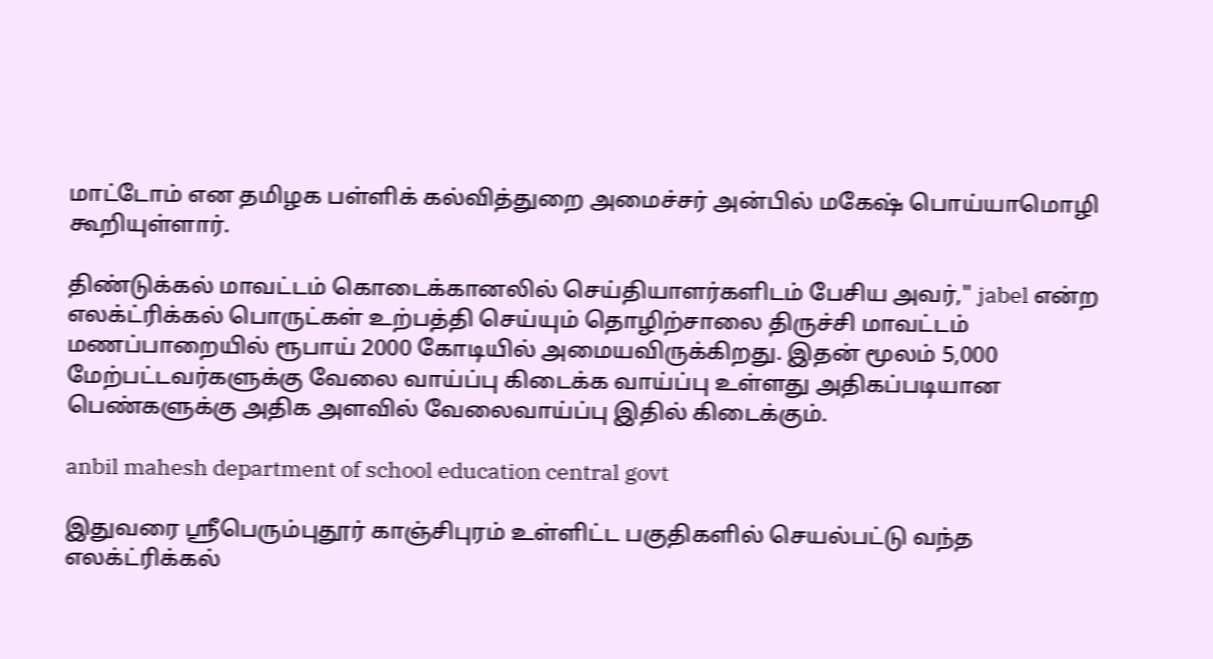மாட்டோம் என தமிழக பள்ளிக் கல்வித்துறை அமைச்சர் அன்பில் மகேஷ் பொய்யாமொழி கூறியுள்ளார்.

திண்டுக்கல் மாவட்டம் கொடைக்கானலில் செய்தியாளர்களிடம் பேசிய அவர்," jabel என்ற எலக்ட்ரிக்கல் பொருட்கள் உற்பத்தி செய்யும் தொழிற்சாலை திருச்சி மாவட்டம் மணப்பாறையில் ரூபாய் 2000 கோடியில் அமையவிருக்கிறது. இதன் மூலம் 5,000 மேற்பட்டவர்களுக்கு வேலை வாய்ப்பு கிடைக்க வாய்ப்பு உள்ளது அதிகப்படியான பெண்களுக்கு அதிக அளவில் வேலைவாய்ப்பு இதில் கிடைக்கும்.

anbil mahesh department of school education central govt

இதுவரை ஸ்ரீபெரும்புதூர் காஞ்சிபுரம் உள்ளிட்ட பகுதிகளில் செயல்பட்டு வந்த எலக்ட்ரிக்கல்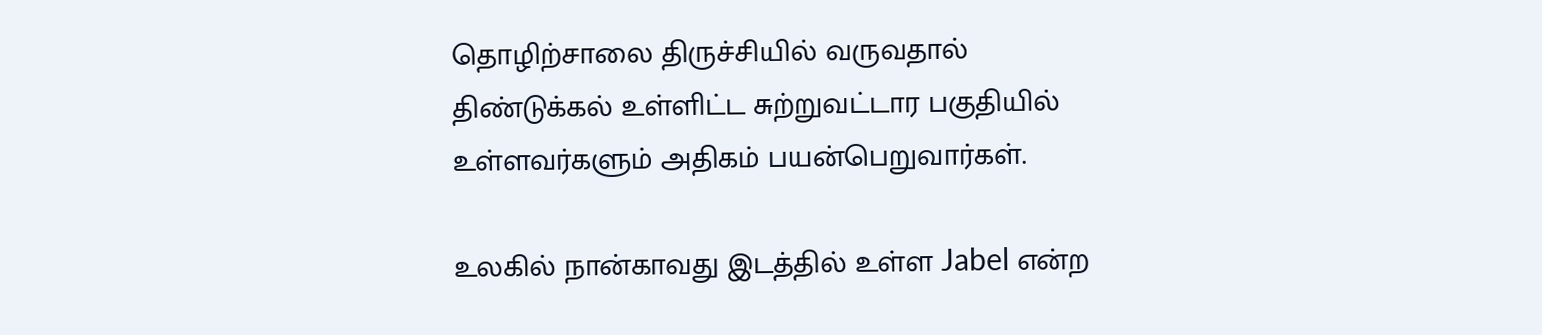தொழிற்சாலை திருச்சியில் வருவதால் திண்டுக்கல் உள்ளிட்ட சுற்றுவட்டார பகுதியில் உள்ளவர்களும் அதிகம் பயன்பெறுவார்கள்.

உலகில் நான்காவது இடத்தில் உள்ள Jabel என்ற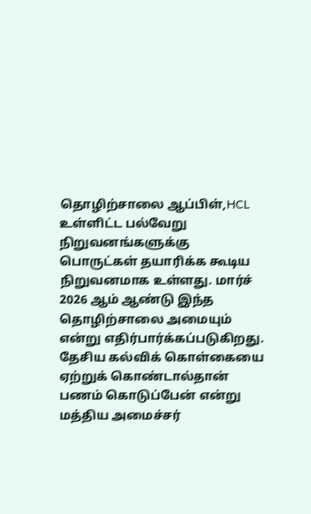தொழிற்சாலை ஆப்பிள்,HCL உள்ளிட்ட பல்வேறு நிறுவனங்களுக்கு பொருட்கள் தயாரிக்க கூடிய நிறுவனமாக உள்ளது. மார்ச் 2026 ஆம் ஆண்டு இந்த தொழிற்சாலை அமையும் என்று எதிர்பார்க்கப்படுகிறது. தேசிய கல்விக் கொள்கையை ஏற்றுக் கொண்டால்தான் பணம் கொடுப்பேன் என்று மத்திய அமைச்சர்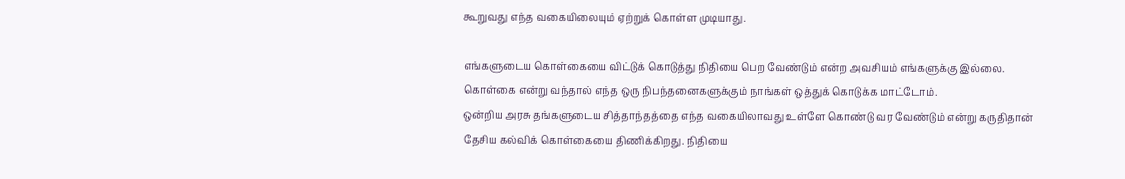கூறுவது எந்த வகையிலையும் ஏற்றுக் கொள்ள முடியாது.

எங்களுடைய கொள்கையை விட்டுக் கொடுத்து நிதியை பெற வேண்டும் என்ற அவசியம் எங்களுக்கு இல்லை. கொள்கை என்று வந்தால் எந்த ஒரு நிபந்தனைகளுக்கும் நாங்கள் ஒத்துக் கொடுக்க மாட்டோம்.
ஒன்றிய அரசு தங்களுடைய சித்தாந்தத்தை எந்த வகையிலாவது உள்ளே கொண்டு வர வேண்டும் என்று கருதிதான் தேசிய கல்விக் கொள்கையை திணிக்கிறது. நிதியை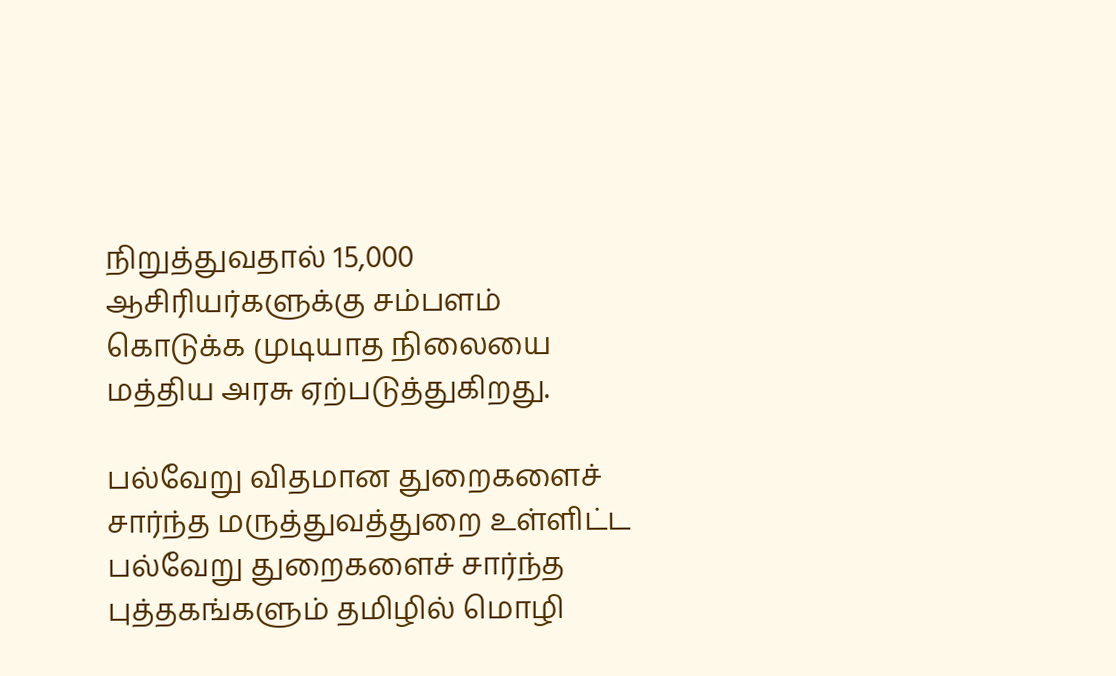நிறுத்துவதால் 15,000 ஆசிரியர்களுக்கு சம்பளம் கொடுக்க முடியாத நிலையை மத்திய அரசு ஏற்படுத்துகிறது.

பல்வேறு விதமான துறைகளைச் சார்ந்த மருத்துவத்துறை உள்ளிட்ட பல்வேறு துறைகளைச் சார்ந்த புத்தகங்களும் தமிழில் மொழி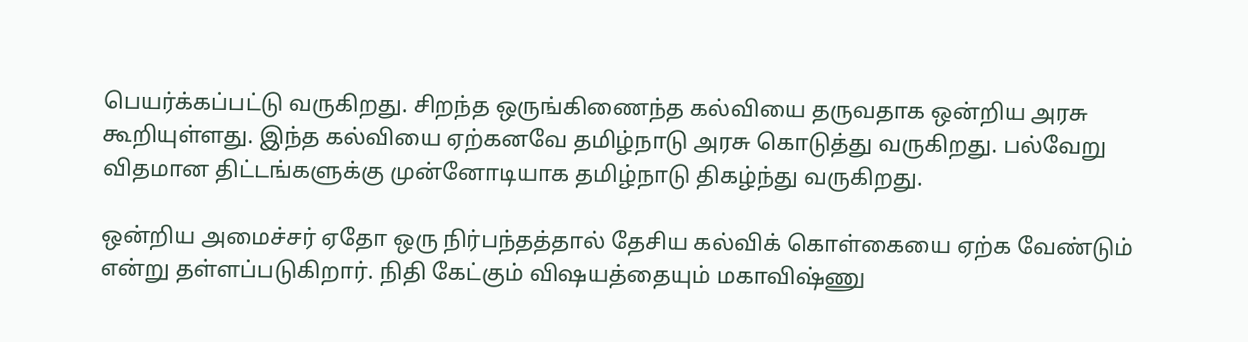பெயர்க்கப்பட்டு வருகிறது. சிறந்த ஒருங்கிணைந்த கல்வியை தருவதாக ஒன்றிய அரசு கூறியுள்ளது. இந்த கல்வியை ஏற்கனவே தமிழ்நாடு அரசு கொடுத்து வருகிறது. பல்வேறு விதமான திட்டங்களுக்கு முன்னோடியாக தமிழ்நாடு திகழ்ந்து வருகிறது.

ஒன்றிய அமைச்சர் ஏதோ ஒரு நிர்பந்தத்தால் தேசிய கல்விக் கொள்கையை ஏற்க வேண்டும் என்று தள்ளப்படுகிறார். நிதி கேட்கும் விஷயத்தையும் மகாவிஷ்ணு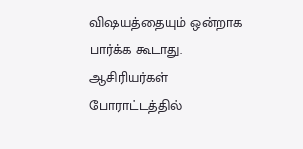விஷயத்தையும் ஒன்றாக பார்க்க கூடாது. ஆசிரியர்கள் போராட்டத்தில்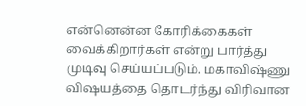என்னென்ன கோரிக்கைகள் வைக்கிறார்கள் என்று பார்த்து முடிவு செய்யப்படும். மகாவிஷ்ணு விஷயத்தை தொடர்ந்து விரிவான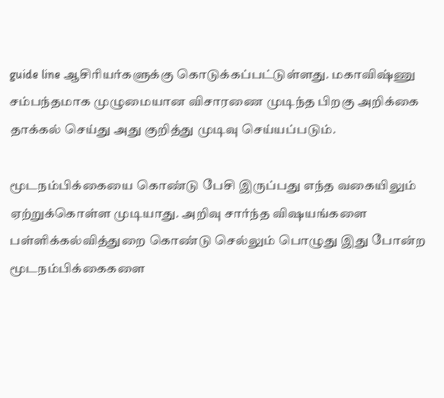guide line ஆசிரியர்களுக்கு கொடுக்கப்பட்டுள்ளது. மகாவிஷ்ணு சம்பந்தமாக முழுமையான விசாரணை முடிந்த பிறகு அறிக்கை தாக்கல் செய்து அது குறித்து முடிவு செய்யப்படும்.

மூடநம்பிக்கையை கொண்டு பேசி இருப்பது எந்த வகையிலும் ஏற்றுக்கொள்ள முடியாது. அறிவு சார்ந்த விஷயங்களை பள்ளிக்கல்வித்துறை கொண்டு செல்லும் பொழுது இது போன்ற மூடநம்பிக்கைகளை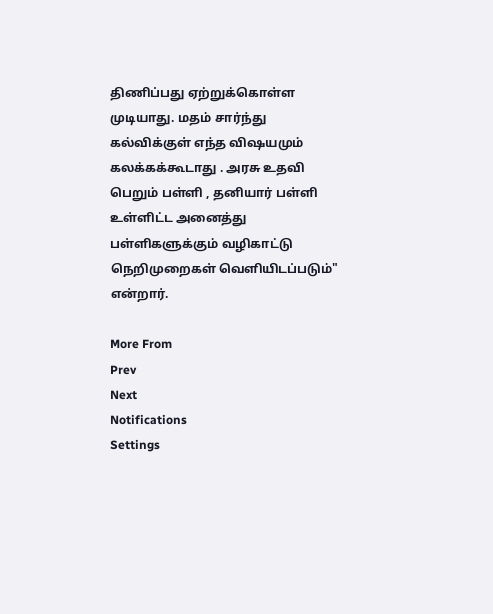திணிப்பது ஏற்றுக்கொள்ள முடியாது. மதம் சார்ந்து கல்விக்குள் எந்த விஷயமும் கலக்கக்கூடாது . அரசு உதவி பெறும் பள்ளி , தனியார் பள்ளி உள்ளிட்ட அனைத்து பள்ளிகளுக்கும் வழிகாட்டு நெறிமுறைகள் வெளியிடப்படும்" என்றார்.

More From
Prev
Next
Notifications
Settings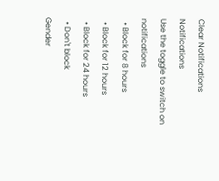Clear Notifications
Notifications
Use the toggle to switch on notifications
  • Block for 8 hours
  • Block for 12 hours
  • Block for 24 hours
  • Don't block
Gender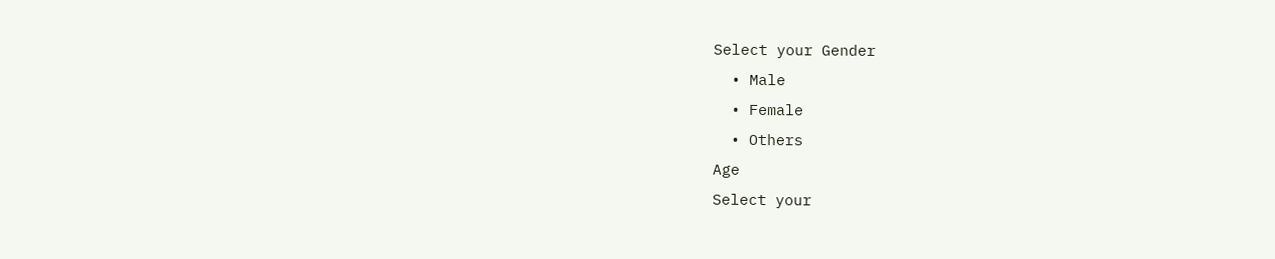Select your Gender
  • Male
  • Female
  • Others
Age
Select your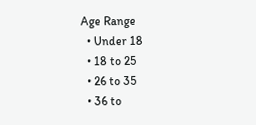Age Range
  • Under 18
  • 18 to 25
  • 26 to 35
  • 36 to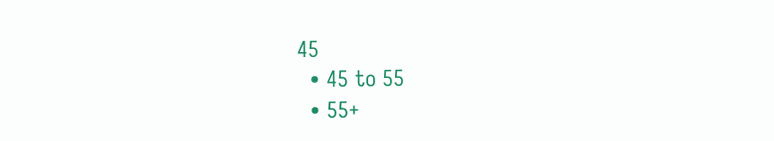45
  • 45 to 55
  • 55+